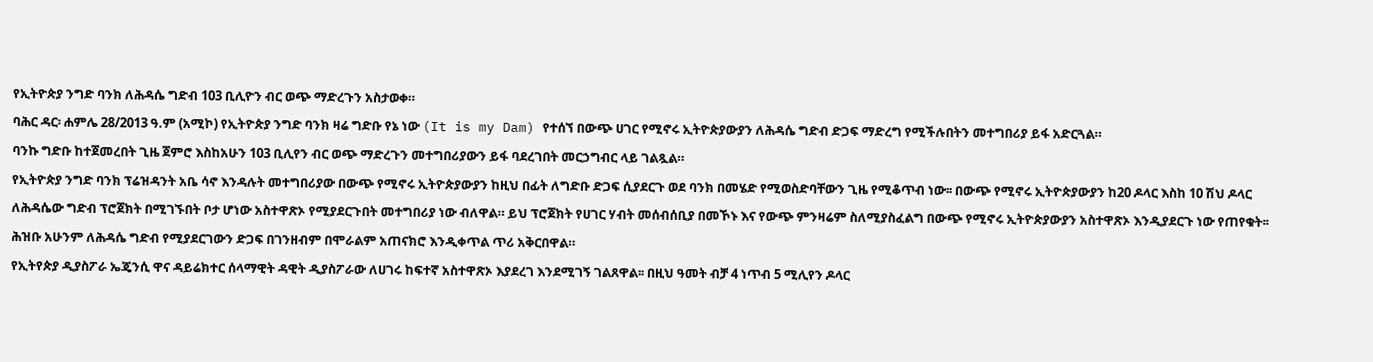የኢትዮጵያ ንግድ ባንክ ለሕዳሴ ግድብ 103 ቢሊዮን ብር ወጭ ማድረጉን አስታወቀ።
ባሕር ዳር፡ ሐምሌ 28/2013 ዓ.ም (አሚኮ) የኢትዮጵያ ንግድ ባንክ ዛሬ ግድቡ የኔ ነው (It is my Dam) የተሰኘ በውጭ ሀገር የሚኖሩ ኢትዮጵያውያን ለሕዳሴ ግድብ ድጋፍ ማድረግ የሚችሉበትን መተግበሪያ ይፋ አድርጓል።
ባንኩ ግድቡ ከተጀመረበት ጊዜ ጀምሮ እስከአሁን 103 ቢሊየን ብር ወጭ ማድረጉን መተግበሪያውን ይፋ ባደረገበት መርኃግብር ላይ ገልጿል።
የኢትዮጵያ ንግድ ባንክ ፕሬዝዳንት አቤ ሳኖ እንዳሉት መተግበሪያው በውጭ የሚኖሩ ኢትዮጵያውያን ከዚህ በፊት ለግድቡ ድጋፍ ሲያደርጉ ወደ ባንክ በመሄድ የሚወስድባቸውን ጊዜ የሚቆጥብ ነው፡፡ በውጭ የሚኖሩ ኢትዮጵያውያን ከ20 ዶላር እስከ 10 ሽህ ዶላር ለሕዳሴው ግድብ ፕሮጀክት በሚገኙበት ቦታ ሆነው አስተዋጽኦ የሚያደርጉበት መተግበሪያ ነው ብለዋል። ይህ ፕሮጀክት የሀገር ሃብት መሰብሰቢያ በመኾኑ እና የውጭ ምንዛሬም ስለሚያስፈልግ በውጭ የሚኖሩ ኢትዮጵያውያን አስተዋጽኦ እንዲያደርጉ ነው የጠየቁት፡፡
ሕዝቡ አሁንም ለሕዳሴ ግድብ የሚያደርገውን ድጋፍ በገንዘብም በሞራልም አጠናክሮ እንዲቀጥል ጥሪ አቅርበዋል።
የኢትየጵያ ዲያስፖራ ኤጄንሲ ዋና ዳይሬክተር ሰላማዊት ዳዊት ዲያስፖራው ለሀገሩ ከፍተኛ አስተዋጽኦ እያደረገ እንደሚገኝ ገልጸዋል፡፡ በዚህ ዓመት ብቻ 4 ነጥብ 5 ሚሊየን ዶላር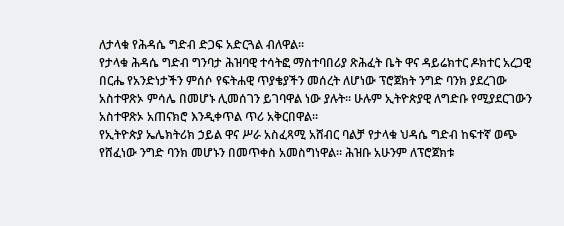ለታላቁ የሕዳሴ ግድብ ድጋፍ አድርጓል ብለዋል።
የታላቁ ሕዳሴ ግድብ ግንባታ ሕዝባዊ ተሳትፎ ማስተባበሪያ ጽሕፈት ቤት ዋና ዳይሬክተር ዶክተር አረጋዊ በርሔ የአንድነታችን ምሰሶ የፍትሐዊ ጥያቄያችን መሰረት ለሆነው ፕሮጀክት ንግድ ባንክ ያደረገው አስተዋጽኦ ምሳሌ በመሆኑ ሊመሰገን ይገባዋል ነው ያሉት። ሁሉም ኢትዮጵያዊ ለግድቡ የሚያደርገውን አስተዋጽኦ አጠናክሮ እንዲቀጥል ጥሪ አቅርበዋል።
የኢትዮጵያ ኤሌክትሪክ ኃይል ዋና ሥራ አስፈጻሚ አሸብር ባልቻ የታላቁ ህዳሴ ግድብ ከፍተኛ ወጭ የሸፈነው ንግድ ባንክ መሆኑን በመጥቀስ አመስግነዋል። ሕዝቡ አሁንም ለፕሮጀክቱ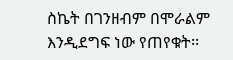ስኬት በገንዘብም በሞራልም እንዲደግፍ ነው የጠየቁት፡፡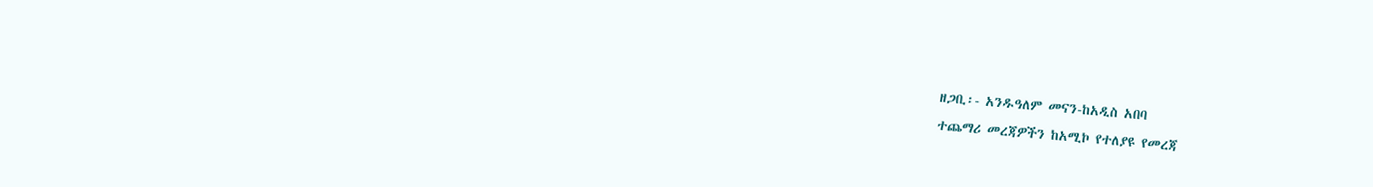ዘጋቢ፡- አንዱዓለም መናን-ከአዲስ አበባ
ተጨማሪ መረጃዎችን ከአሚኮ የተለያዩ የመረጃ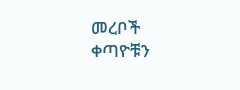መረቦች ቀጣዮቹን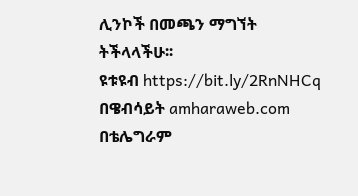ሊንኮች በመጫን ማግኘት ትችላላችሁ፡፡
ዩቱዩብ https://bit.ly/2RnNHCq
በዌብሳይት amharaweb.com
በቴሌግራም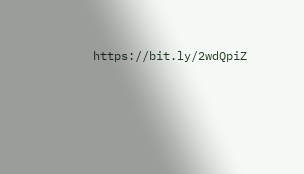https://bit.ly/2wdQpiZ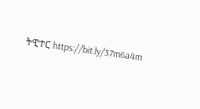ትዊተር https://bit.ly/37m6a4m